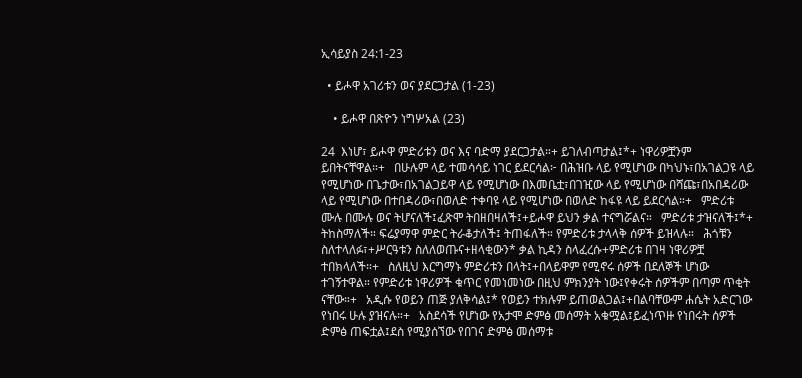ኢሳይያስ 24:1-23

  • ይሖዋ አገሪቱን ወና ያደርጋታል (1-23)

    • ይሖዋ በጽዮን ነግሦአል (23)

24  እነሆ፣ ይሖዋ ምድሪቱን ወና እና ባድማ ያደርጋታል።+ ይገለብጣታል፤*+ ነዋሪዎቿንም ይበትናቸዋል።+   በሁሉም ላይ ተመሳሳይ ነገር ይደርሳል፦ በሕዝቡ ላይ የሚሆነው በካህኑ፣በአገልጋዩ ላይ የሚሆነው በጌታው፣በአገልጋይዋ ላይ የሚሆነው በእመቤቷ፣በገዢው ላይ የሚሆነው በሻጩ፣በአበዳሪው ላይ የሚሆነው በተበዳሪው፣በወለድ ተቀባዩ ላይ የሚሆነው በወለድ ከፋዩ ላይ ይደርሳል።+   ምድሪቱ ሙሉ በሙሉ ወና ትሆናለች፤ፈጽሞ ትበዘበዛለች፤+ይሖዋ ይህን ቃል ተናግሯልና።   ምድሪቱ ታዝናለች፤*+ ትከስማለች። ፍሬያማዋ ምድር ትራቆታለች፤ ትጠፋለች። የምድሪቱ ታላላቅ ሰዎች ይዝላሉ።   ሕጎቹን ስለተላለፉ፣+ሥርዓቱን ስለለወጡና+ዘላቂውን* ቃል ኪዳን ስላፈረሱ+ምድሪቱ በገዛ ነዋሪዎቿ ተበክላለች።+   ስለዚህ እርግማኑ ምድሪቱን በላት፤+በላይዋም የሚኖሩ ሰዎች በደለኞች ሆነው ተገኝተዋል። የምድሪቱ ነዋሪዎች ቁጥር የመነመነው በዚህ ምክንያት ነው፤የቀሩት ሰዎችም በጣም ጥቂት ናቸው።+   አዲሱ የወይን ጠጅ ያለቅሳል፤* የወይን ተክሉም ይጠወልጋል፤+በልባቸውም ሐሴት አድርገው የነበሩ ሁሉ ያዝናሉ።+   አስደሳች የሆነው የአታሞ ድምፅ መሰማት አቁሟል፤ይፈነጥዙ የነበሩት ሰዎች ድምፅ ጠፍቷል፤ደስ የሚያሰኘው የበገና ድምፅ መሰማቱ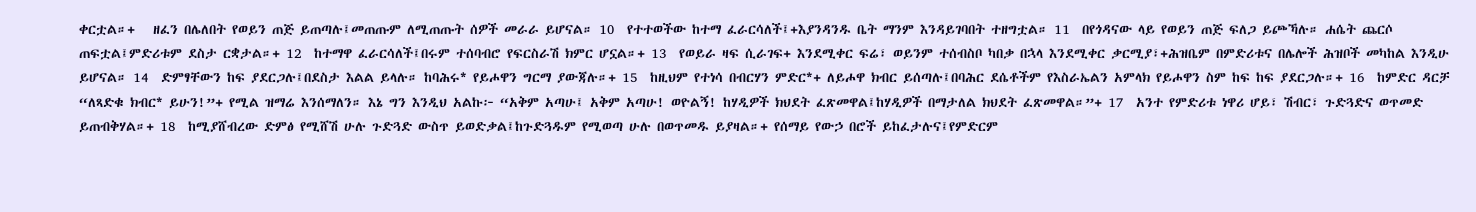ቀርቷል።+   ዘፈን በሌለበት የወይን ጠጅ ይጠጣሉ፤መጠጡም ለሚጠጡት ሰዎች መራራ ይሆናል። 10  የተተወችው ከተማ ፈራርሳለች፤+እያንዳንዱ ቤት ማንም እንዳይገባበት ተዘግቷል። 11  በየጎዳናው ላይ የወይን ጠጅ ፍለጋ ይጮኻሉ። ሐሴት ጨርሶ ጠፍቷል፤ምድሪቱም ደስታ ርቋታል።+ 12  ከተማዋ ፈራርሳለች፤በሩም ተሰባብሮ የፍርስራሽ ክምር ሆኗል።+ 13  የወይራ ዛፍ ሲራገፍ+ እንደሚቀር ፍሬ፣ ወይንም ተሰብስቦ ካበቃ በኋላ እንደሚቀር ቃርሚያ፣+ሕዝቤም በምድሪቱና በሌሎች ሕዝቦች መካከል እንዲሁ ይሆናል። 14  ድምፃቸውን ከፍ ያደርጋሉ፤በደስታ እልል ይላሉ። ከባሕሩ* የይሖዋን ግርማ ያውጃሉ።+ 15  ከዚህም የተነሳ በብርሃን ምድር*+ ለይሖዋ ክብር ይሰጣሉ፤በባሕር ደሴቶችም የእስራኤልን አምላክ የይሖዋን ስም ከፍ ከፍ ያደርጋሉ።+ 16  ከምድር ዳርቻ “ለጻድቁ ክብር* ይሁን!”+ የሚል ዝማሬ እንሰማለን። እኔ ግን እንዲህ አልኩ፦ “አቅም አጣሁ፤ አቅም አጣሁ! ወዮልኝ! ከሃዲዎች ክህደት ፈጽመዋል፤ከሃዲዎች በማታለል ክህደት ፈጽመዋል።”+ 17  አንተ የምድሪቱ ነዋሪ ሆይ፣ ሽብር፣ ጉድጓድና ወጥመድ ይጠብቅሃል።+ 18  ከሚያሸብረው ድምፅ የሚሸሽ ሁሉ ጉድጓድ ውስጥ ይወድቃል፤ከጉድጓዱም የሚወጣ ሁሉ በወጥመዱ ይያዛል።+ የሰማይ የውኃ በሮች ይከፈታሉና፤የምድርም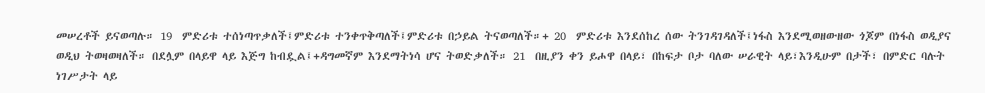መሠረቶች ይናወጣሉ። 19  ምድሪቱ ተሰነጣጥቃለች፤ምድሪቱ ተንቀጥቅጣለች፤ምድሪቱ በኃይል ትናወጣለች።+ 20  ምድሪቱ እንደሰከረ ሰው ትንገዳገዳለች፤ነፋስ እንደሚወዘውዘው ጎጆም በነፋስ ወዲያና ወዲህ ትወዛወዛለች። በደሏም በላይዋ ላይ እጅግ ከብዷል፤+ዳግመኛም እንደማትነሳ ሆና ትወድቃለች። 21  በዚያን ቀን ይሖዋ በላይ፣ በከፍታ ቦታ ባለው ሠራዊት ላይ፣እንዲሁም በታች፣ በምድር ባሉት ነገሥታት ላይ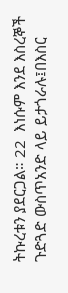ትኩረቱን ያደርጋል። 22  እነሱም እንደ እስረኞች ጉድጓድ ውስጥአንድ ላይ ይታጎራሉ፤በእስር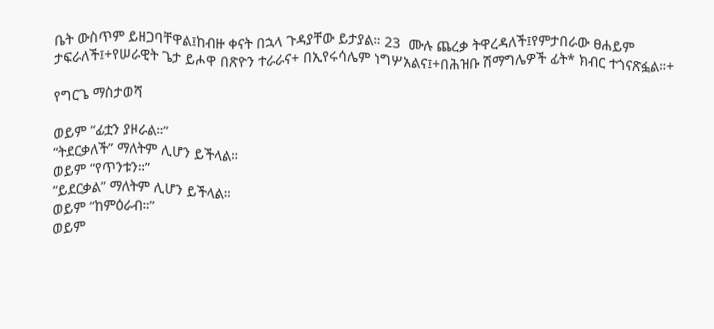ቤት ውስጥም ይዘጋባቸዋል፤ከብዙ ቀናት በኋላ ጉዳያቸው ይታያል። 23  ሙሉ ጨረቃ ትዋረዳለች፤የምታበራው ፀሐይም ታፍራለች፤+የሠራዊት ጌታ ይሖዋ በጽዮን ተራራና+ በኢየሩሳሌም ነግሦአልና፤+በሕዝቡ ሽማግሌዎች ፊት* ክብር ተጎናጽፏል።+

የግርጌ ማስታወሻ

ወይም “ፊቷን ያዞራል።”
“ትደርቃለች” ማለትም ሊሆን ይችላል።
ወይም “የጥንቱን።”
“ይደርቃል” ማለትም ሊሆን ይችላል።
ወይም “ከምዕራብ።”
ወይም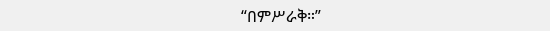“በምሥራቅ።”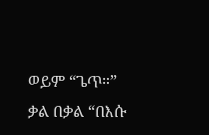ወይም “ጌጥ።”
ቃል በቃል “በእሱ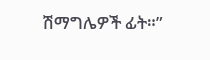ሽማግሌዎች ፊት።”